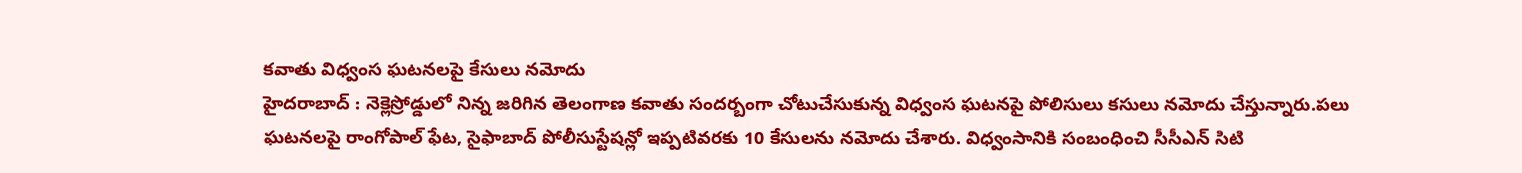కవాతు విధ్వంస ఘటనలపై కేసులు నమోదు
హైదరాబాద్ : నెక్లెస్రోడ్డులో నిన్న జరిగిన తెలంగాణ కవాతు సందర్బంగా చోటుచేసుకున్న విధ్వంస ఘటనపై పోలిసులు కసులు నమోదు చేస్తున్నారు.పలు ఘటనలపై రాంగోపాల్ ఫేట, సైఫాబాద్ పోలీసుస్టేషన్లో ఇప్పటివరకు 10 కేసులను నమోదు చేశారు. విధ్వంసానికి సంబంధించి సీసీఎన్ సిటి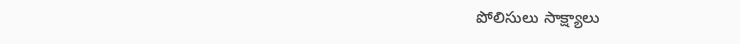పోలిసులు సాక్ష్యాలు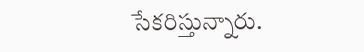సేకరిస్తున్నారు.